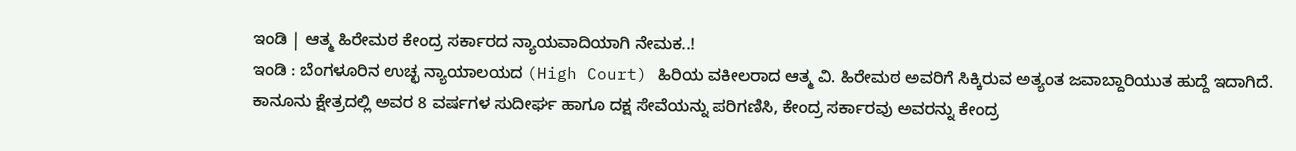ಇಂಡಿ | ಆತ್ಮ ಹಿರೇಮಠ ಕೇಂದ್ರ ಸರ್ಕಾರದ ನ್ಯಾಯವಾದಿಯಾಗಿ ನೇಮಕ..!
ಇಂಡಿ : ಬೆಂಗಳೂರಿನ ಉಚ್ಛ ನ್ಯಾಯಾಲಯದ (High Court) ಹಿರಿಯ ವಕೀಲರಾದ ಆತ್ಮ ವಿ. ಹಿರೇಮಠ ಅವರಿಗೆ ಸಿಕ್ಕಿರುವ ಅತ್ಯಂತ ಜವಾಬ್ದಾರಿಯುತ ಹುದ್ದೆ ಇದಾಗಿದೆ.
ಕಾನೂನು ಕ್ಷೇತ್ರದಲ್ಲಿ ಅವರ 8 ವರ್ಷಗಳ ಸುದೀರ್ಘ ಹಾಗೂ ದಕ್ಷ ಸೇವೆಯನ್ನು ಪರಿಗಣಿಸಿ, ಕೇಂದ್ರ ಸರ್ಕಾರವು ಅವರನ್ನು ಕೇಂದ್ರ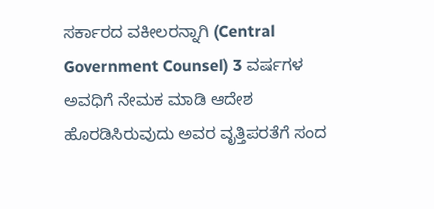ಸರ್ಕಾರದ ವಕೀಲರನ್ನಾಗಿ (Central Government Counsel) 3 ವರ್ಷಗಳ ಅವಧಿಗೆ ನೇಮಕ ಮಾಡಿ ಆದೇಶ ಹೊರಡಿಸಿರುವುದು ಅವರ ವೃತ್ತಿಪರತೆಗೆ ಸಂದ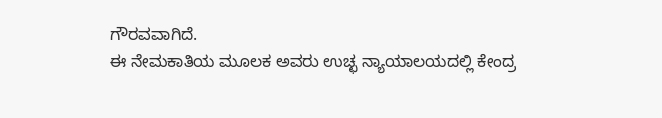ಗೌರವವಾಗಿದೆ.
ಈ ನೇಮಕಾತಿಯ ಮೂಲಕ ಅವರು ಉಚ್ಛ ನ್ಯಾಯಾಲಯದಲ್ಲಿ ಕೇಂದ್ರ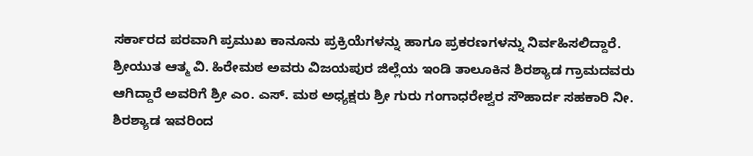ಸರ್ಕಾರದ ಪರವಾಗಿ ಪ್ರಮುಖ ಕಾನೂನು ಪ್ರಕ್ರಿಯೆಗಳನ್ನು ಹಾಗೂ ಪ್ರಕರಣಗಳನ್ನು ನಿರ್ವಹಿಸಲಿದ್ದಾರೆ. ಶ್ರೀಯುತ ಆತ್ಮ ವಿ. ಹಿರೇಮಠ ಅವರು ವಿಜಯಪುರ ಜಿಲ್ಲೆಯ ಇಂಡಿ ತಾಲೂಕಿನ ಶಿರಶ್ಯಾಡ ಗ್ರಾಮದವರು ಆಗಿದ್ದಾರೆ ಅವರಿಗೆ ಶ್ರೀ ಎಂ. ಎಸ್. ಮಠ ಅಧ್ಯಕ್ಷರು ಶ್ರೀ ಗುರು ಗಂಗಾಧರೇಶ್ವರ ಸೌಹಾರ್ದ ಸಹಕಾರಿ ನೀ. ಶಿರಶ್ಯಾಡ ಇವರಿಂದ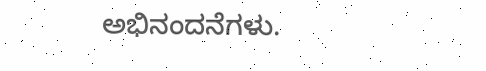ಅಭಿನಂದನೆಗಳು.